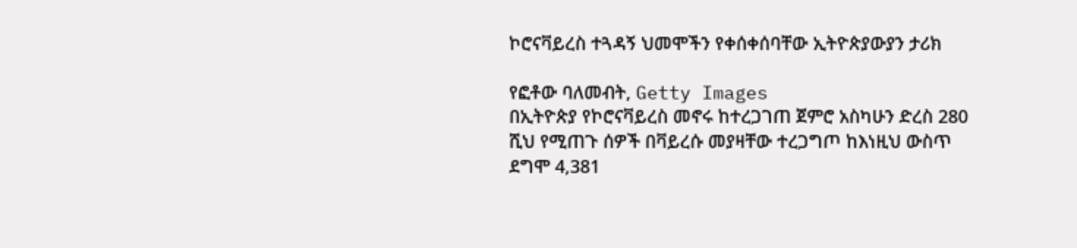ኮሮናቫይረስ ተጓዳኝ ህመሞችን የቀሰቀሰባቸው ኢትዮጵያውያን ታሪክ

የፎቶው ባለመብት, Getty Images
በኢትዮጵያ የኮሮናቫይረስ መኖሩ ከተረጋገጠ ጀምሮ አስካሁን ድረስ 280 ሺህ የሚጠጉ ሰዎች በቫይረሱ መያዛቸው ተረጋግጦ ከእነዚህ ውስጥ ደግሞ 4,381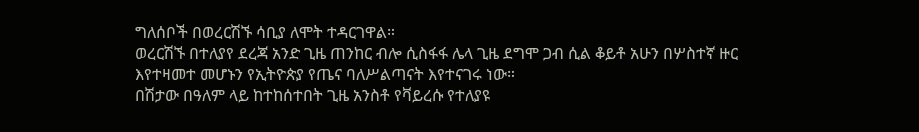ግለሰቦች በወረርሽኙ ሳቢያ ለሞት ተዳርገዋል።
ወረርሽኙ በተለያየ ደረጃ አንድ ጊዜ ጠንከር ብሎ ሲስፋፋ ሌላ ጊዜ ደግሞ ጋብ ሲል ቆይቶ አሁን በሦስተኛ ዙር እየተዛመተ መሆኑን የኢትዮጵያ የጤና ባለሥልጣናት እየተናገሩ ነው።
በሽታው በዓለም ላይ ከተከሰተበት ጊዜ አንስቶ የቫይረሱ የተለያዩ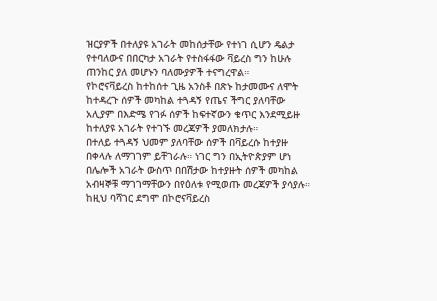ዝርያዎች በተለያዩ አገራት መከሰታቸው የተነገ ሲሆን ዴልታ የተባለውና በበርካታ አገራት የተስፋፋው ቫይረስ ግን ከሁሉ ጠንከር ያለ መሆኑን ባለሙያዎች ተናግረዋል።
የኮሮናቫይረስ ከተከሰተ ጊዜ አንስቶ በጽኑ ከታመሙና ለሞት ከተዳረጉ ሰዎች መካከል ተጓዳኝ የጤና ችግር ያለባቸው አሊያም በእድሜ የገፉ ሰዎች ከፍተኛውን ቁጥር እንደሚይዙ ከተለያዩ አገራት የተገኙ መረጃዎች ያመለክታሉ።
በተለይ ተጓዳኝ ህመም ያለባቸው ሰዎች በቫይረሱ ከተያዙ በቀላሉ ለማገገም ይቸገራሉ። ነገር ግን በኢትዮጵያም ሆነ በሌሎች አገራት ውስጥ በበሽታው ከተያዙት ሰዎች መካከል አብዛኞቹ ማገገማቸውን በየዕለቱ የሚወጡ መረጃዎች ያሳያሉ።
ከዚህ ባሻገር ደግሞ በኮሮናቫይረስ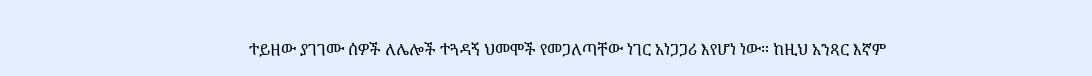ተይዘው ያገገሙ ሰዎች ለሌሎች ተጓዳኝ ህመሞች የመጋለጣቸው ነገር አነጋጋሪ እየሆነ ነው። ከዚህ አንጻር እኛም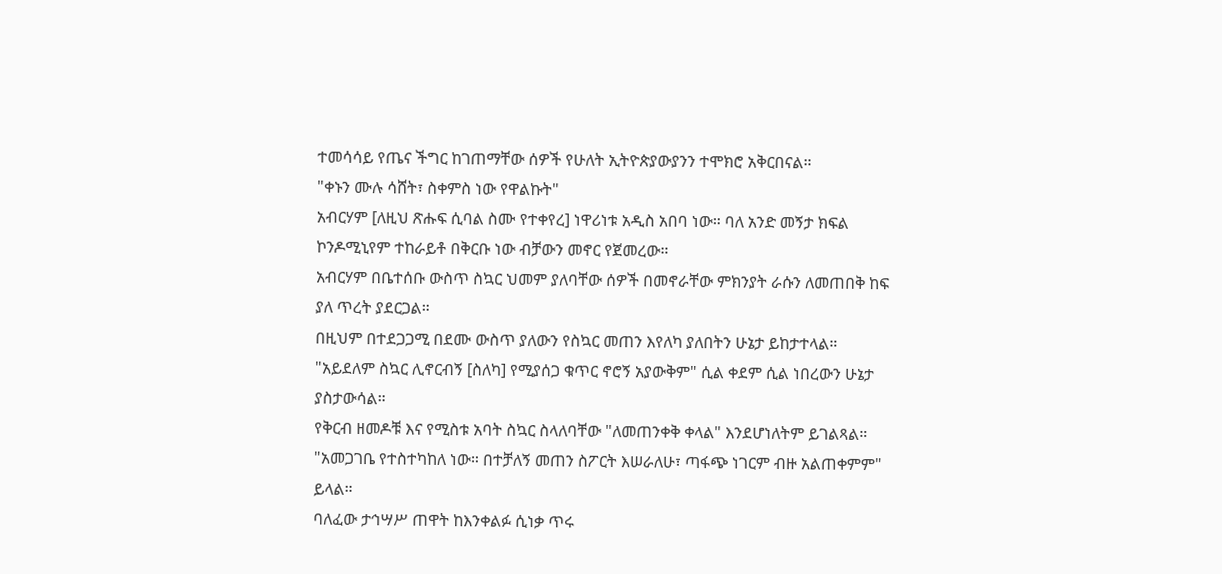ተመሳሳይ የጤና ችግር ከገጠማቸው ሰዎች የሁለት ኢትዮጵያውያንን ተሞክሮ አቅርበናል።
"ቀኑን ሙሉ ሳሸት፣ ስቀምስ ነው የዋልኩት"
አብርሃም [ለዚህ ጽሑፍ ሲባል ስሙ የተቀየረ] ነዋሪነቱ አዲስ አበባ ነው። ባለ አንድ መኝታ ክፍል ኮንዶሚኒየም ተከራይቶ በቅርቡ ነው ብቻውን መኖር የጀመረው።
አብርሃም በቤተሰቡ ውስጥ ስኳር ህመም ያለባቸው ሰዎች በመኖራቸው ምክንያት ራሱን ለመጠበቅ ከፍ ያለ ጥረት ያደርጋል።
በዚህም በተደጋጋሚ በደሙ ውስጥ ያለውን የስኳር መጠን እየለካ ያለበትን ሁኔታ ይከታተላል።
"አይደለም ስኳር ሊኖርብኝ [ስለካ] የሚያሰጋ ቁጥር ኖሮኝ አያውቅም" ሲል ቀደም ሲል ነበረውን ሁኔታ ያስታውሳል።
የቅርብ ዘመዶቹ እና የሚስቱ አባት ስኳር ስላለባቸው "ለመጠንቀቅ ቀላል" እንደሆነለትም ይገልጻል።
"አመጋገቤ የተስተካከለ ነው። በተቻለኝ መጠን ስፖርት እሠራለሁ፣ ጣፋጭ ነገርም ብዙ አልጠቀምም" ይላል።
ባለፈው ታኅሣሥ ጠዋት ከእንቀልፉ ሲነቃ ጥሩ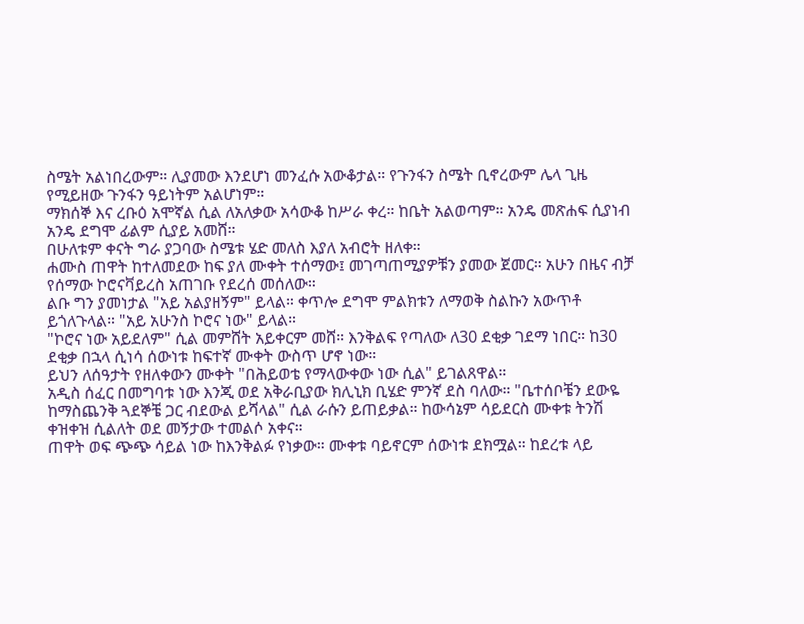ስሜት አልነበረውም። ሊያመው እንደሆነ መንፈሱ አውቆታል። የጉንፋን ስሜት ቢኖረውም ሌላ ጊዜ የሚይዘው ጉንፋን ዓይነትም አልሆነም።
ማክሰኞ እና ረቡዕ አሞኛል ሲል ለአለቃው አሳውቆ ከሥራ ቀረ። ከቤት አልወጣም። አንዴ መጽሐፍ ሲያነብ አንዴ ደግሞ ፊልም ሲያይ አመሸ።
በሁለቱም ቀናት ግራ ያጋባው ስሜቱ ሄድ መለስ እያለ አብሮት ዘለቀ።
ሐሙስ ጠዋት ከተለመደው ከፍ ያለ ሙቀት ተሰማው፤ መገጣጠሚያዎቹን ያመው ጀመር። አሁን በዜና ብቻ የሰማው ኮሮናቫይረስ አጠገቡ የደረሰ መሰለው።
ልቡ ግን ያመነታል "አይ አልያዘኝም" ይላል። ቀጥሎ ደግሞ ምልክቱን ለማወቅ ስልኩን አውጥቶ ይጎለጉላል። "አይ አሁንስ ኮሮና ነው" ይላል።
"ኮሮና ነው አይደለም" ሲል መምሸት አይቀርም መሸ። እንቅልፍ የጣለው ለ30 ደቂቃ ገደማ ነበር። ከ30 ደቂቃ በኋላ ሲነሳ ሰውነቱ ከፍተኛ ሙቀት ውስጥ ሆኖ ነው።
ይህን ለሰዓታት የዘለቀውን ሙቀት "በሕይወቴ የማላውቀው ነው ሲል" ይገልጸዋል።
አዲስ ሰፈር በመግባቱ ነው እንጂ ወደ አቅራቢያው ክሊኒክ ቢሄድ ምንኛ ደስ ባለው። "ቤተሰቦቼን ደውዬ ከማስጨንቅ ጓደኞቼ ጋር ብደውል ይሻላል" ሲል ራሱን ይጠይቃል። ከውሳኔም ሳይደርስ ሙቀቱ ትንሽ ቀዝቀዝ ሲልለት ወደ መኝታው ተመልሶ አቀና።
ጠዋት ወፍ ጭጭ ሳይል ነው ከእንቅልፉ የነቃው። ሙቀቱ ባይኖርም ሰውነቱ ደክሟል። ከደረቱ ላይ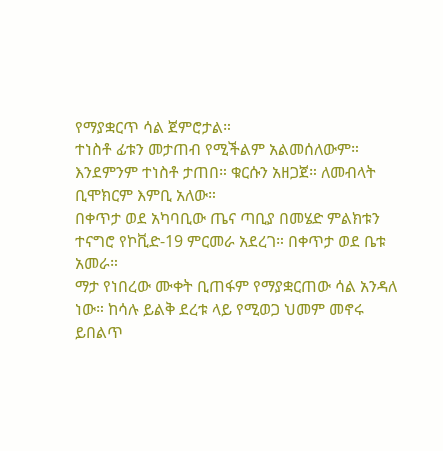የማያቋርጥ ሳል ጀምሮታል።
ተነስቶ ፊቱን መታጠብ የሚችልም አልመሰለውም። እንደምንም ተነስቶ ታጠበ። ቁርሱን አዘጋጀ። ለመብላት ቢሞክርም እምቢ አለው።
በቀጥታ ወደ አካባቢው ጤና ጣቢያ በመሄድ ምልክቱን ተናግሮ የኮቪድ-19 ምርመራ አደረገ። በቀጥታ ወደ ቤቱ አመራ።
ማታ የነበረው ሙቀት ቢጠፋም የማያቋርጠው ሳል አንዳለ ነው። ከሳሉ ይልቅ ደረቱ ላይ የሚወጋ ህመም መኖሩ ይበልጥ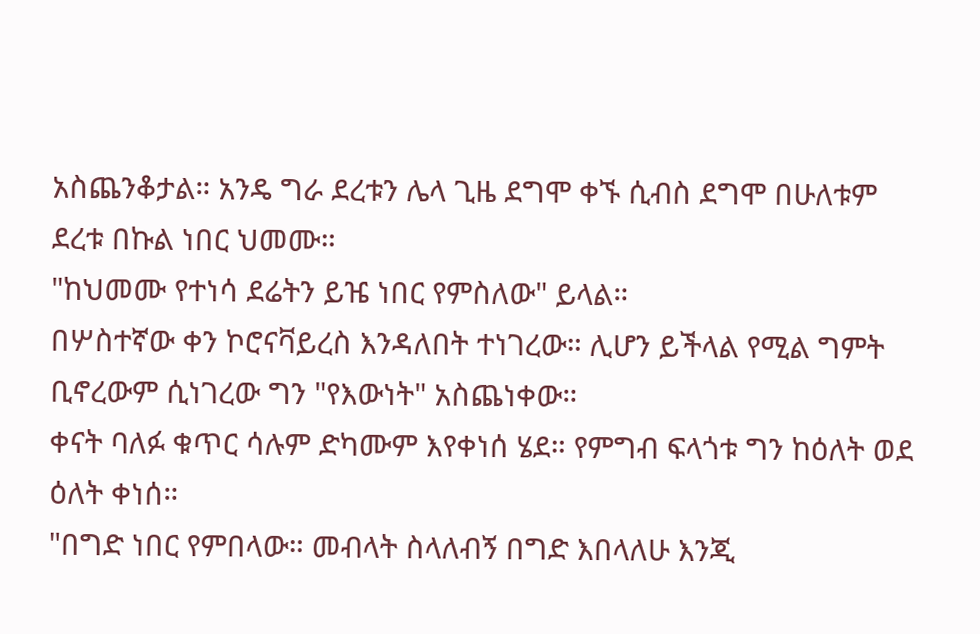አስጨንቆታል። አንዴ ግራ ደረቱን ሌላ ጊዜ ደግሞ ቀኙ ሲብስ ደግሞ በሁለቱም ደረቱ በኩል ነበር ህመሙ።
"ከህመሙ የተነሳ ደሬትን ይዤ ነበር የምስለው" ይላል።
በሦስተኛው ቀን ኮሮናቫይረስ እንዳለበት ተነገረው። ሊሆን ይችላል የሚል ግምት ቢኖረውም ሲነገረው ግን "የእውነት" አስጨነቀው።
ቀናት ባለፉ ቁጥር ሳሉም ድካሙም እየቀነሰ ሄደ። የምግብ ፍላጎቱ ግን ከዕለት ወደ ዕለት ቀነሰ።
"በግድ ነበር የምበላው። መብላት ስላለብኝ በግድ እበላለሁ እንጂ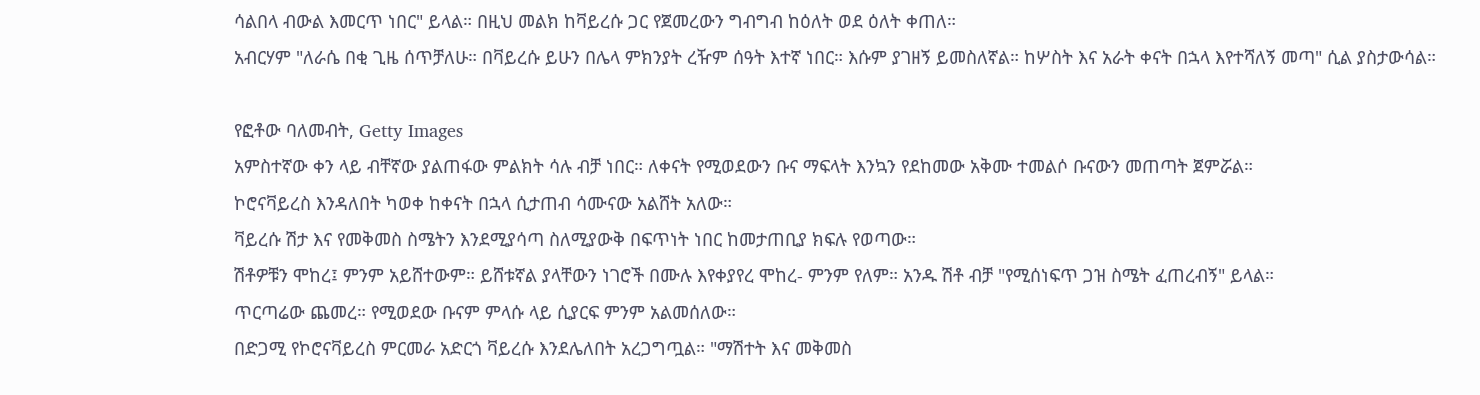ሳልበላ ብውል እመርጥ ነበር" ይላል። በዚህ መልክ ከቫይረሱ ጋር የጀመረውን ግብግብ ከዕለት ወደ ዕለት ቀጠለ።
አብርሃም "ለራሴ በቂ ጊዜ ሰጥቻለሁ። በቫይረሱ ይሁን በሌላ ምክንያት ረዥም ሰዓት እተኛ ነበር። እሱም ያገዘኝ ይመስለኛል። ከሦስት እና አራት ቀናት በኋላ እየተሻለኝ መጣ" ሲል ያስታውሳል።

የፎቶው ባለመብት, Getty Images
አምስተኛው ቀን ላይ ብቸኛው ያልጠፋው ምልክት ሳሉ ብቻ ነበር። ለቀናት የሚወደውን ቡና ማፍላት እንኳን የደከመው አቅሙ ተመልሶ ቡናውን መጠጣት ጀምሯል።
ኮሮናቫይረስ እንዳለበት ካወቀ ከቀናት በኋላ ሲታጠብ ሳሙናው አልሸት አለው።
ቫይረሱ ሽታ እና የመቅመስ ስሜትን እንደሚያሳጣ ስለሚያውቅ በፍጥነት ነበር ከመታጠቢያ ክፍሉ የወጣው።
ሽቶዎቹን ሞከረ፤ ምንም አይሸተውም። ይሸቱኛል ያላቸውን ነገሮች በሙሉ እየቀያየረ ሞከረ- ምንም የለም። አንዱ ሽቶ ብቻ "የሚሰነፍጥ ጋዝ ስሜት ፈጠረብኝ" ይላል።
ጥርጣሬው ጨመረ። የሚወደው ቡናም ምላሱ ላይ ሲያርፍ ምንም አልመሰለው።
በድጋሚ የኮሮናቫይረስ ምርመራ አድርጎ ቫይረሱ እንደሌለበት አረጋግጧል። "ማሽተት እና መቅመስ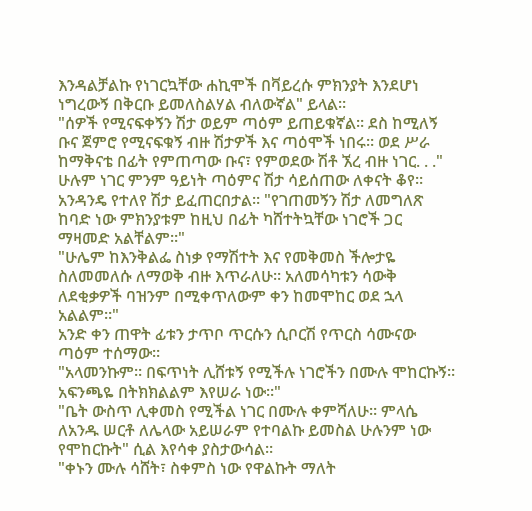እንዳልቻልኩ የነገርኳቸው ሐኪሞች በቫይረሱ ምክንያት እንደሆነ ነግረውኝ በቅርቡ ይመለስልሃል ብለውኛል" ይላል።
"ሰዎች የሚናፍቀኝን ሽታ ወይም ጣዕም ይጠይቁኛል። ደስ ከሚለኝ ቡና ጀምሮ የሚናፍቁኝ ብዙ ሽታዎች እና ጣዕሞች ነበሩ። ወደ ሥራ ከማቅናቴ በፊት የምጠጣው ቡና፣ የምወደው ሽቶ ኧረ ብዙ ነገር. . ."
ሁሉም ነገር ምንም ዓይነት ጣዕምና ሽታ ሳይሰጠው ለቀናት ቆየ።
አንዳንዴ የተለየ ሽታ ይፈጠርበታል። "የገጠመኝን ሽታ ለመግለጽ ከባድ ነው ምክንያቱም ከዚህ በፊት ካሸተትኳቸው ነገሮች ጋር ማዛመድ አልቸልም።"
"ሁሌም ከእንቅልፌ ስነቃ የማሽተት እና የመቅመስ ችሎታዬ ስለመመለሱ ለማወቅ ብዙ እጥራለሁ። አለመሳካቱን ሳውቅ ለደቂቃዎች ባዝንም በሚቀጥለውም ቀን ከመሞከር ወደ ኋላ አልልም።"
አንድ ቀን ጠዋት ፊቱን ታጥቦ ጥርሱን ሲቦርሽ የጥርስ ሳሙናው ጣዕም ተሰማው።
"አላመንኩም። በፍጥነት ሊሸቱኝ የሚችሉ ነገሮችን በሙሉ ሞከርኩኝ። አፍንጫዬ በትክክልልም እየሠራ ነው።"
"ቤት ውስጥ ሊቀመስ የሚችል ነገር በሙሉ ቀምሻለሁ። ምላሴ ለአንዱ ሠርቶ ለሌላው አይሠራም የተባልኩ ይመስል ሁሉንም ነው የሞከርኩት" ሲል እየሳቀ ያስታውሳል።
"ቀኑን ሙሉ ሳሸት፣ ስቀምስ ነው የዋልኩት ማለት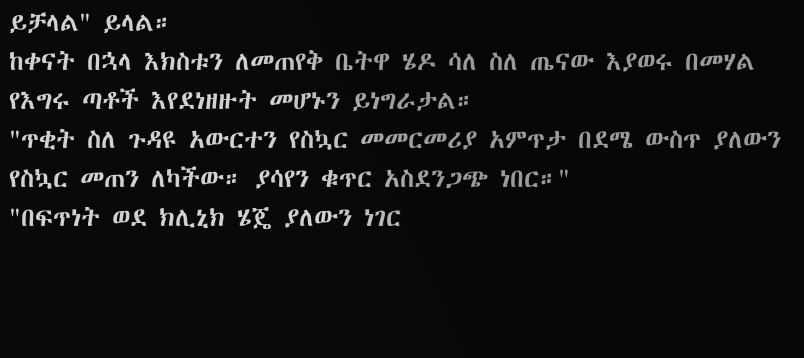ይቻላል" ይላል።
ከቀናት በኋላ እክስቱን ለመጠየቅ ቤትዋ ሄዶ ሳለ ስለ ጤናው እያወሩ በመሃል የእግሩ ጣቶች እየደነዘዙት መሆኑን ይነግራታል።
"ጥቂት ስለ ጉዳዩ አውርተን የስኳር መመርመሪያ አምጥታ በደሜ ውስጥ ያለውን የስኳር መጠን ለካችው። ያሳየን ቁጥር አስደንጋጭ ነበር።"
"በፍጥነት ወደ ክሊኒክ ሄጄ ያለውን ነገር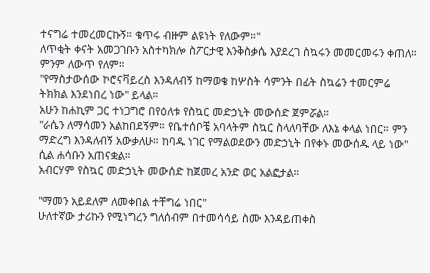ተናግሬ ተመረመርኩኝ። ቁጥሩ ብዙም ልዩነት የለውም።"
ለጥቂት ቀናት አመጋገቡን አስተካክሎ ስፖርታዊ እንቅስቃሴ እያደረገ ስኳሩን መመርመሩን ቀጠለ። ምንም ለውጥ የለም።
"የማስታውሰው ኮሮናቫይረስ እንዳለብኝ ከማወቄ ከሦስት ሳምንት በፊት ስኳሬን ተመርምሬ ትክክል እንደነበረ ነው" ይላል።
አሁን ከሐኪም ጋር ተነጋግሮ በየዕለቱ የስኳር መድኃኒት መውሰድ ጀምሯል።
"ራሴን ለማሳመን አልከበደኝም። የቤተሰቦቼ አባላትም ስኳር ስላለባቸው ለእኔ ቀላል ነበር። ምን ማድረግ እንዳለብኝ አውቃለሁ። ከባዱ ነገር የማልወደውን መድኃኒት በየቀኑ መውሰዱ ላይ ነው" ሲል ሐሳቡን አጠናቋል።
አብርሃም የስኳር መድኃኒት መውሰድ ከጀመረ አንድ ወር አልፎታል።

"ማመን አይደለም ለመቀበል ተቸግሬ ነበር"
ሁለተኛው ታሪኩን የሚነግረን ግለሰብም በተመሳሳይ ስሙ እንዳይጠቀስ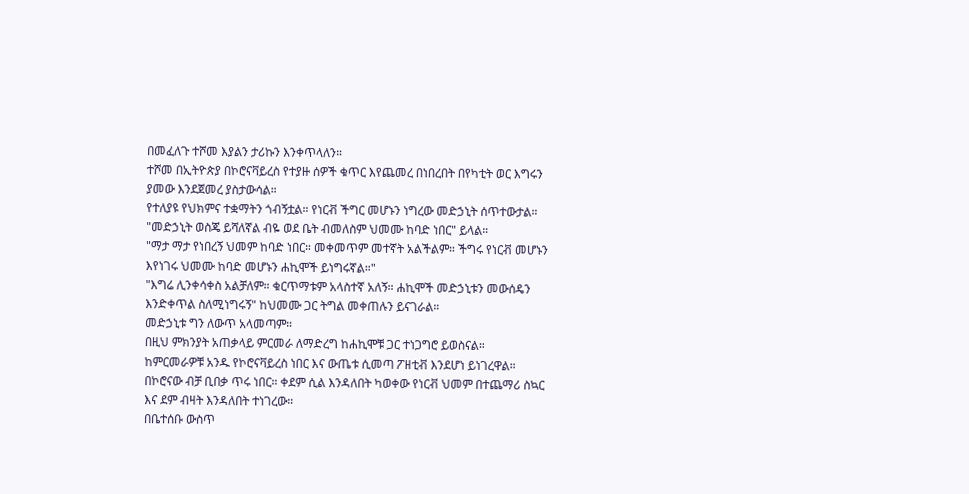በመፈለጉ ተሾመ እያልን ታሪኩን እንቀጥላለን።
ተሾመ በኢትዮጵያ በኮሮናቫይረስ የተያዙ ሰዎች ቁጥር እየጨመረ በነበረበት በየካቲት ወር እግሩን ያመው እንደጀመረ ያስታውሳል።
የተለያዩ የህክምና ተቋማትን ጎብኝቷል። የነርቭ ችግር መሆኑን ነግረው መድኃኒት ሰጥተውታል።
"መድኃኒት ወስጄ ይሻለኛል ብዬ ወደ ቤት ብመለስም ህመሙ ከባድ ነበር" ይላል።
"ማታ ማታ የነበረኝ ህመም ከባድ ነበር። መቀመጥም መተኛት አልችልም። ችግሩ የነርቭ መሆኑን እየነገሩ ህመሙ ከባድ መሆኑን ሐኪሞች ይነግሩኛል።"
"እግሬ ሊንቀሳቀስ አልቻለም። ቁርጥማቱም አላስተኛ አለኝ። ሐኪሞች መድኃኒቱን መውሰዴን እንድቀጥል ስለሚነግሩኝ" ከህመሙ ጋር ትግል መቀጠሉን ይናገራል።
መድኃኒቱ ግን ለውጥ አላመጣም።
በዚህ ምክንያት አጠቃላይ ምርመራ ለማድረግ ከሐኪሞቹ ጋር ተነጋግሮ ይወስናል።
ከምርመራዎቹ አንዱ የኮሮናቫይረስ ነበር እና ውጤቱ ሲመጣ ፖዘቲቭ እንደሆነ ይነገረዋል።
በኮሮናው ብቻ ቢበቃ ጥሩ ነበር። ቀደም ሲል እንዳለበት ካወቀው የነርቭ ህመም በተጨማሪ ስኳር እና ደም ብዛት እንዳለበት ተነገረው።
በቤተሰቡ ውስጥ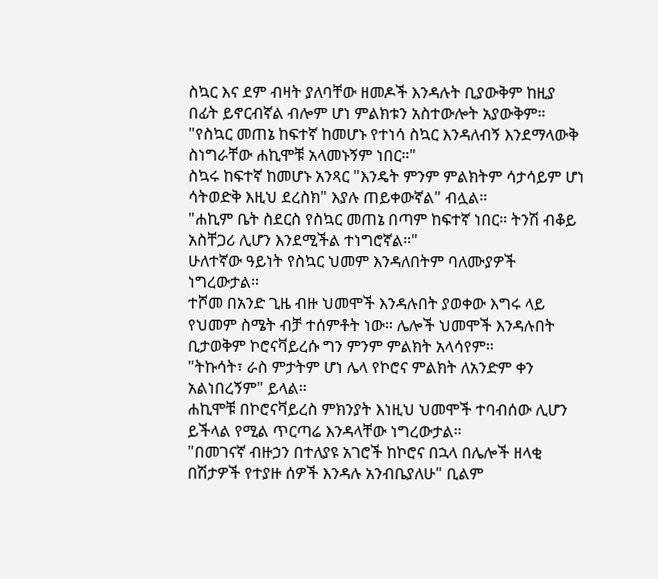ስኳር እና ደም ብዛት ያለባቸው ዘመዶች እንዳሉት ቢያውቅም ከዚያ በፊት ይኖርብኛል ብሎም ሆነ ምልክቱን አስተውሎት አያውቅም።
"የስኳር መጠኔ ከፍተኛ ከመሆኑ የተነሳ ስኳር እንዳለብኝ እንደማላውቅ ስነግራቸው ሐኪሞቹ አላመኑኝም ነበር።"
ስኳሩ ከፍተኛ ከመሆኑ አንጻር "እንዴት ምንም ምልክትም ሳታሳይም ሆነ ሳትወድቅ እዚህ ደረስክ" እያሉ ጠይቀውኛል" ብሏል።
"ሐኪም ቤት ስደርስ የስኳር መጠኔ በጣም ከፍተኛ ነበር። ትንሽ ብቆይ አስቸጋሪ ሊሆን እንደሚችል ተነግሮኛል።"
ሁለተኛው ዓይነት የስኳር ህመም እንዳለበትም ባለሙያዎች ነግረውታል።
ተሾመ በአንድ ጊዜ ብዙ ህመሞች እንዳሉበት ያወቀው እግሩ ላይ የህመም ስሜት ብቻ ተሰምቶት ነው። ሌሎች ህመሞች እንዳሉበት ቢታወቅም ኮሮናቫይረሱ ግን ምንም ምልክት አላሳየም።
"ትኩሳት፣ ራስ ምታትም ሆነ ሌላ የኮሮና ምልክት ለአንድም ቀን አልነበረኝም" ይላል።
ሐኪሞቹ በኮሮናቫይረስ ምክንያት እነዚህ ህመሞች ተባብሰው ሊሆን ይችላል የሚል ጥርጣሬ እንዳላቸው ነግረውታል።
"በመገናኛ ብዙኃን በተለያዩ አገሮች ከኮሮና በኋላ በሌሎች ዘላቂ በሽታዎች የተያዙ ሰዎች እንዳሉ አንብቤያለሁ" ቢልም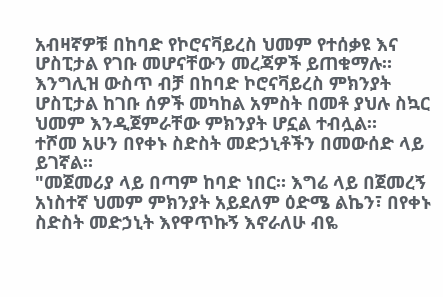አብዛኛዎቹ በከባድ የኮሮናቫይረስ ህመም የተሰቃዩ እና ሆስፒታል የገቡ መሆናቸውን መረጃዎች ይጠቁማሉ።
እንግሊዝ ውስጥ ብቻ በከባድ ኮሮናቫይረስ ምክንያት ሆስፒታል ከገቡ ሰዎች መካከል አምስት በመቶ ያህሉ ስኳር ህመም እንዲጀምራቸው ምክንያት ሆኗል ተብሏል።
ተሾመ አሁን በየቀኑ ስድስት መድኃኒቶችን በመውሰድ ላይ ይገኛል።
"መጀመሪያ ላይ በጣም ከባድ ነበር። እግሬ ላይ በጀመረኝ አነስተኛ ህመም ምክንያት አይደለም ዕድሜ ልኬን፣ በየቀኑ ስድስት መድኃኒት እየዋጥኩኝ እኖራለሁ ብዬ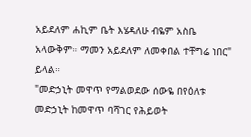አይደለም ሐኪም ቤት እሄዳለሁ ብዬም አስቤ አላውቅም። ማመን አይደለም ለመቀበል ተቸግሬ ነበር" ይላል።
"መድኃኒት መዋጥ የማልወደው ሰውዬ በየዕለቱ መድኃኒት ከመዋጥ ባሻገር የሕይወት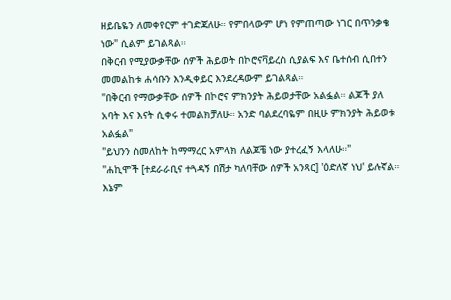ዘይቤዬን ለመቀየርም ተገድጃለሁ። የምበላውም ሆነ የምጠጣው ነገር በጥንቃቄ ነው" ሲልም ይገልጻል።
በቅርብ የሚያውቃቸው ሰዎች ሕይወት በኮሮናቫይረስ ሲያልፍ እና ቤተሰብ ሲበተን መመልከቱ ሐሳቡን እንዲቀይር እንደረዳውም ይገልጻል።
"በቅርብ የማውቃቸው ሰዎች በኮሮና ምክንያት ሕይወታቸው አልፏል። ልጆች ያለ አባት እና እናት ሲቀሩ ተመልክቻለሁ። አንድ ባልደረባዬም በዚሁ ምክንያት ሕይወቱ አልፏል"
"ይህንን ስመለከት ከማማረር አምላክ ለልጆቼ ነው ያተረፈኝ እላለሁ።"
"ሐኪሞች [ተደራራቢና ተጓዳኝ በሽታ ካለባቸው ሰዎች አንጻር] 'ዕድለኛ ነህ' ይሉኛል። እኔም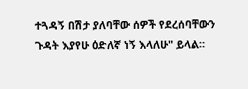ተጓዳኝ በሽታ ያለባቸው ሰዎች የደረሰባቸውን ጉዳት እያየሁ ዕድለኛ ነኝ እላለሁ" ይላል።